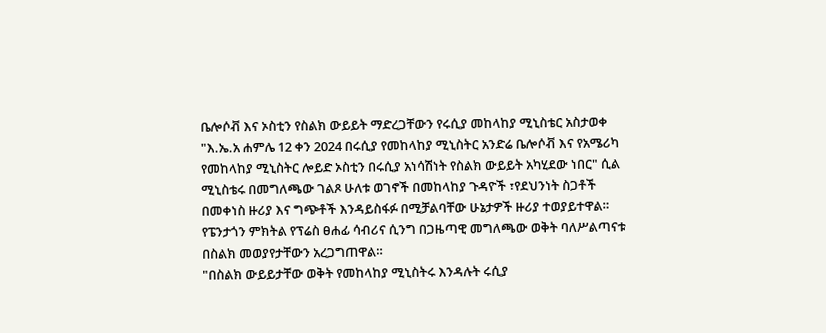ቤሎሶቭ እና ኦስቲን የስልክ ውይይት ማድረጋቸውን የሩሲያ መከላከያ ሚኒስቴር አስታወቀ
"እ.ኤ.አ ሐምሌ 12 ቀን 2024 በሩሲያ የመከላከያ ሚኒስትር አንድሬ ቤሎሶቭ እና የአሜሪካ የመከላከያ ሚኒስትር ሎይድ ኦስቲን በሩሲያ አነሳሽነት የስልክ ውይይት አካሂደው ነበር" ሲል ሚኒስቴሩ በመግለጫው ገልጾ ሁለቱ ወገኖች በመከላከያ ጉዳዮች ፣የደህንነት ስጋቶች በመቀነስ ዙሪያ እና ግጭቶች እንዳይስፋፉ በሚቻልባቸው ሁኔታዎች ዙሪያ ተወያይተዋል።
የፔንታጎን ምክትል የፕሬስ ፀሐፊ ሳብሪና ሲንግ በጋዜጣዊ መግለጫው ወቅት ባለሥልጣናቱ በስልክ መወያየታቸውን አረጋግጠዋል።
"በስልክ ውይይታቸው ወቅት የመከላከያ ሚኒስትሩ እንዳሉት ሩሲያ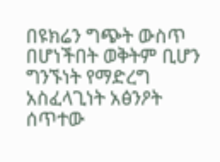በዩክሬን ግጭት ውስጥ በሆነችበት ወቅትም ቢሆን ግንኙነት የማድረግ አስፈላጊነት አፅንዖት ሰጥተው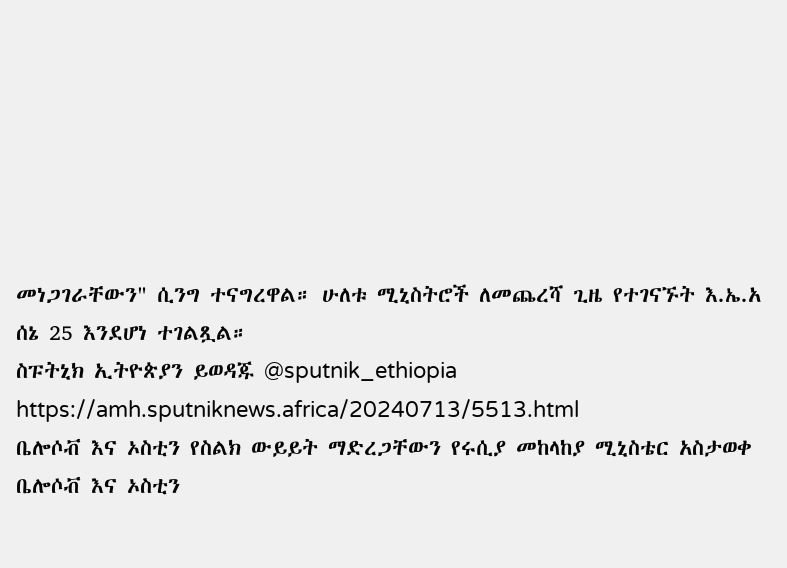መነጋገራቸውን" ሲንግ ተናግረዋል። ሁለቱ ሚኒስትሮች ለመጨረሻ ጊዜ የተገናኙት እ.ኤ.አ ሰኔ 25 እንደሆነ ተገልጿል።
ስፑትኒክ ኢትዮጵያን ይወዳጁ @sputnik_ethiopia
https://amh.sputniknews.africa/20240713/5513.html
ቤሎሶቭ እና ኦስቲን የስልክ ውይይት ማድረጋቸውን የሩሲያ መከላከያ ሚኒስቴር አስታወቀ
ቤሎሶቭ እና ኦስቲን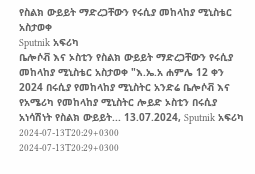የስልክ ውይይት ማድረጋቸውን የሩሲያ መከላከያ ሚኒስቴር አስታወቀ
Sputnik አፍሪካ
ቤሎሶቭ እና ኦስቲን የስልክ ውይይት ማድረጋቸውን የሩሲያ መከላከያ ሚኒስቴር አስታወቀ "እ.ኤ.አ ሐምሌ 12 ቀን 2024 በሩሲያ የመከላከያ ሚኒስትር አንድሬ ቤሎሶቭ እና የአሜሪካ የመከላከያ ሚኒስትር ሎይድ ኦስቲን በሩሲያ አነሳሽነት የስልክ ውይይት... 13.07.2024, Sputnik አፍሪካ
2024-07-13T20:29+0300
2024-07-13T20:29+0300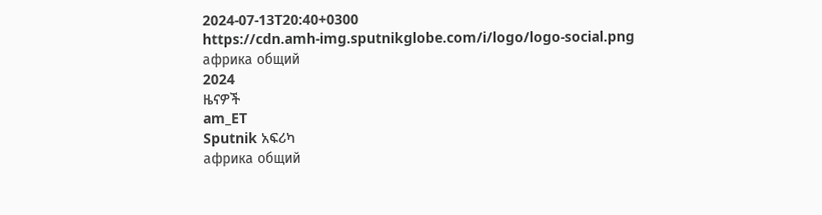2024-07-13T20:40+0300
https://cdn.amh-img.sputnikglobe.com/i/logo/logo-social.png
африка общий
2024
ዜናዎች
am_ET
Sputnik አፍሪካ
африка общий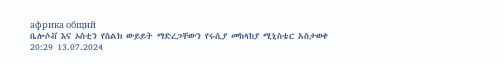африка общий
ቤሎሶቭ እና ኦስቲን የስልክ ውይይት ማድረጋቸውን የሩሲያ መከላከያ ሚኒስቴር አስታወቀ
20:29 13.07.2024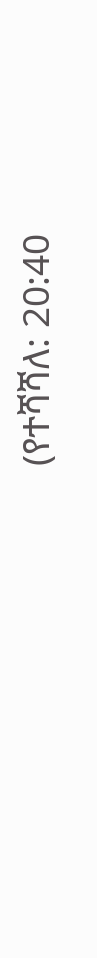(የተሻሻለ: 20:40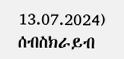13.07.2024)
ሰብስክራይብ